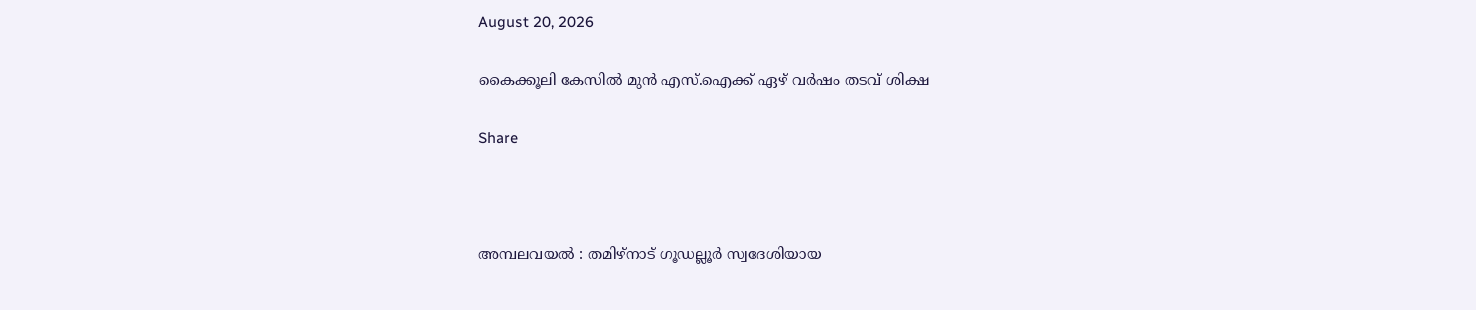August 20, 2026

കൈക്കൂലി കേസില്‍ മുന്‍ എസ്.ഐക്ക് ഏഴ് വര്‍ഷം തടവ് ശിക്ഷ

Share



അമ്പലവയല്‍ : തമിഴ്‌നാട് ഗൂഡല്ലൂര്‍ സ്വദേശിയായ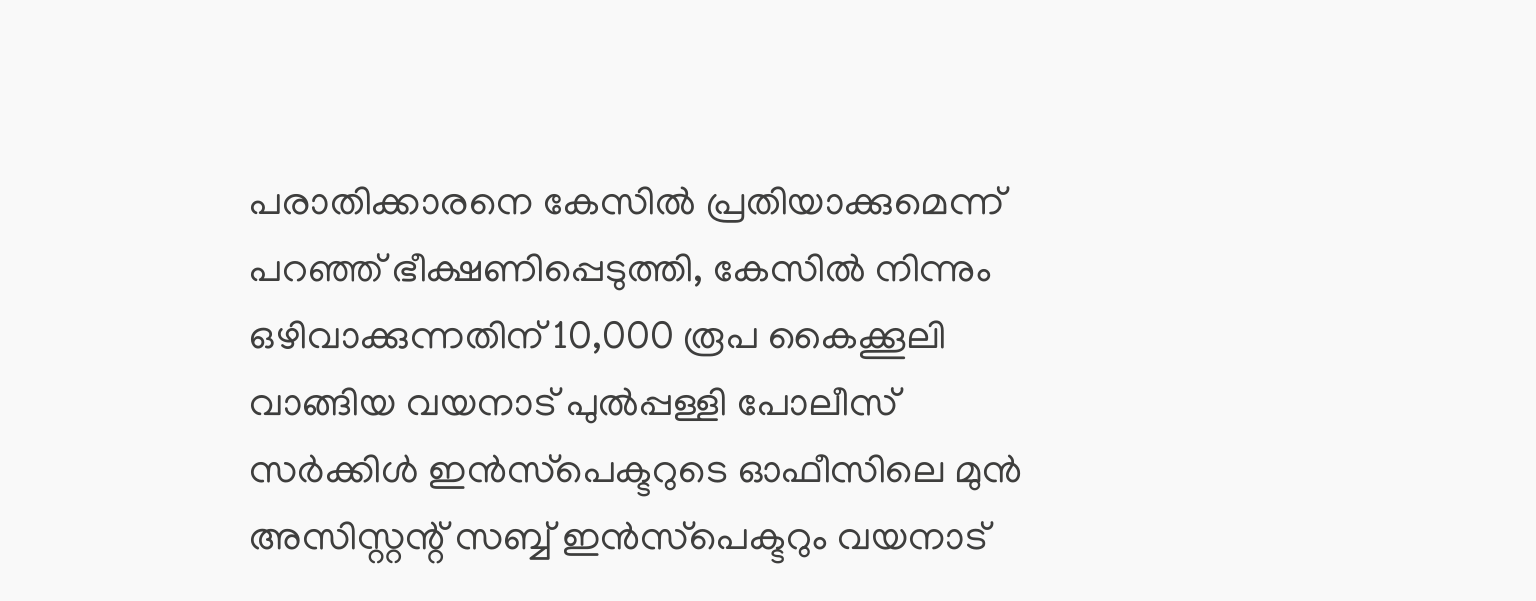പരാതിക്കാരനെ കേസില്‍ പ്രതിയാക്കുമെന്ന് പറഞ്ഞ് ഭീക്ഷണിപ്പെടുത്തി, കേസില്‍ നിന്നും ഒഴിവാക്കുന്നതിന് 10,000 രൂപ കൈക്കൂലി വാങ്ങിയ വയനാട് പുല്‍പ്പള്ളി പോലീസ് സര്‍ക്കിള്‍ ഇന്‍സ്‌പെക്ടറുടെ ഓഫീസിലെ മുന്‍ അസിസ്റ്റന്റ് സബ്ബ് ഇന്‍സ്‌പെക്ടറും വയനാട്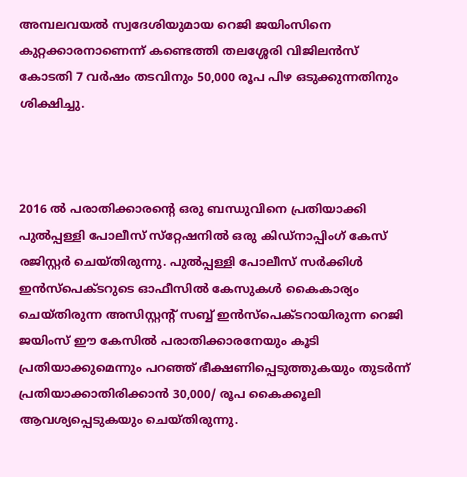അമ്പലവയല്‍ സ്വദേശിയുമായ റെജി ജയിംസിനെ കുറ്റക്കാരനാണെന്ന് കണ്ടെത്തി തലശ്ശേരി വിജിലന്‍സ് കോടതി 7 വര്‍ഷം തടവിനും 50,000 രൂപ പിഴ ഒടുക്കുന്നതിനും ശിക്ഷിച്ചു.



2016 ല്‍ പരാതിക്കാരന്റെ ഒരു ബന്ധുവിനെ പ്രതിയാക്കി പുല്‍പ്പള്ളി പോലീസ് സ്‌റ്റേഷനില്‍ ഒരു കിഡ്‌നാപ്പിംഗ് കേസ് രജിസ്റ്റര്‍ ചെയ്തിരുന്നു. പുല്‍പ്പള്ളി പോലീസ് സര്‍ക്കിള്‍ ഇന്‍സ്‌പെക്ടറുടെ ഓഫീസില്‍ കേസുകള്‍ കൈകാര്യം ചെയ്തിരുന്ന അസിസ്റ്റന്റ് സബ്ബ് ഇന്‍സ്‌പെക്ടറായിരുന്ന റെജി ജയിംസ് ഈ കേസില്‍ പരാതിക്കാരനേയും കൂടി പ്രതിയാക്കുമെന്നും പറഞ്ഞ് ഭീക്ഷണിപ്പെടുത്തുകയും തുടര്‍ന്ന് പ്രതിയാക്കാതിരിക്കാന്‍ 30,000/ രൂപ കൈക്കൂലി ആവശ്യപ്പെടുകയും ചെയ്തിരുന്നു.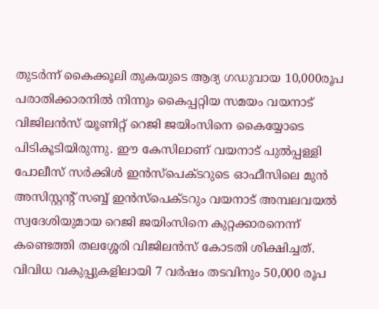തുടര്‍ന്ന് കൈക്കൂലി തുകയുടെ ആദ്യ ഗഡുവായ 10,000രൂപ പരാതിക്കാരനില്‍ നിന്നും കൈപ്പറ്റിയ സമയം വയനാട് വിജിലന്‍സ് യൂണിറ്റ് റെജി ജയിംസിനെ കൈയ്യോടെ പിടികൂടിയിരുന്നു. ഈ കേസിലാണ് വയനാട് പുല്‍പ്പള്ളി പോലീസ് സര്‍ക്കിള്‍ ഇന്‍സ്‌പെക്ടറുടെ ഓഫീസിലെ മുന്‍ അസിസ്റ്റന്റ് സബ്ബ് ഇന്‍സ്‌പെക്ടറും വയനാട് അമ്പലവയല്‍ സ്വദേശിയുമായ റെജി ജയിംസിനെ കുറ്റക്കാരനെന്ന് കണ്ടെത്തി തലശ്ശേരി വിജിലന്‍സ് കോടതി ശിക്ഷിച്ചത്. വിവിധ വകുപ്പുകളിലായി 7 വര്‍ഷം തടവിനും 50,000 രൂപ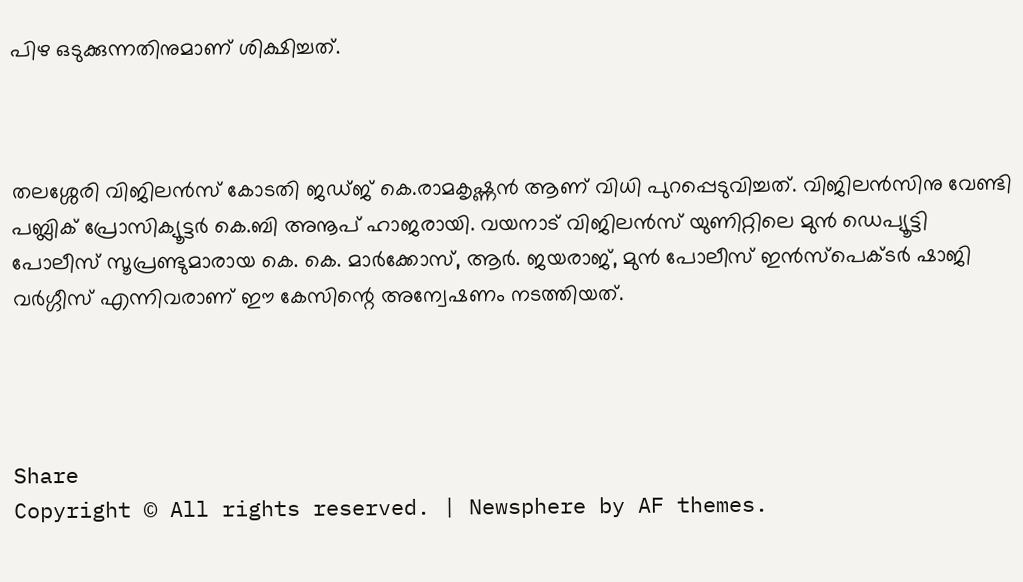പിഴ ഒടുക്കുന്നതിനുമാണ് ശിക്ഷിച്ചത്.



തലശ്ശേരി വിജിലന്‍സ് കോടതി ജഡ്ജ് കെ.രാമകൃഷ്ണന്‍ ആണ് വിധി പുറപ്പെടുവിച്ചത്. വിജിലന്‍സിനു വേണ്ടി പബ്ലിക് പ്രോസിക്യൂട്ടര്‍ കെ.ബി അനൂപ് ഹാജരായി. വയനാട് വിജിലന്‍സ് യുണിറ്റിലെ മുന്‍ ഡെപ്യൂട്ടി പോലീസ് സൂപ്രണ്ടുമാരായ കെ. കെ. മാര്‍ക്കോസ്, ആര്‍. ജയരാജ്, മുന്‍ പോലീസ് ഇന്‍സ്‌പെക്ടര്‍ ഷാജി വര്‍ഗ്ഗീസ് എന്നിവരാണ് ഈ കേസിന്റെ അന്വേഷണം നടത്തിയത്.




Share
Copyright © All rights reserved. | Newsphere by AF themes.